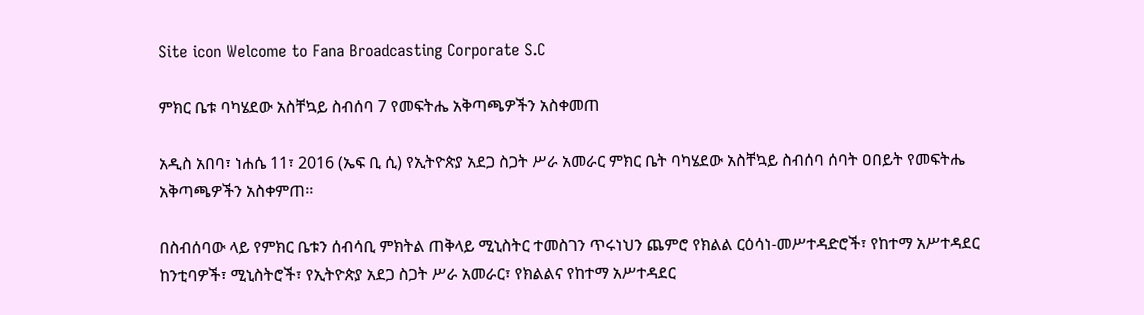Site icon Welcome to Fana Broadcasting Corporate S.C

ምክር ቤቱ ባካሄደው አስቸኳይ ስብሰባ 7 የመፍትሔ አቅጣጫዎችን አስቀመጠ

አዲስ አበባ፣ ነሐሴ 11፣ 2016 (ኤፍ ቢ ሲ) የኢትዮጵያ አደጋ ስጋት ሥራ አመራር ምክር ቤት ባካሄደው አስቸኳይ ስብሰባ ሰባት ዐበይት የመፍትሔ አቅጣጫዎችን አስቀምጠ፡፡

በስብሰባው ላይ የምክር ቤቱን ሰብሳቢ ምክትል ጠቅላይ ሚኒስትር ተመስገን ጥሩነህን ጨምሮ የክልል ርዕሳነ-መሥተዳድሮች፣ የከተማ አሥተዳደር ከንቲባዎች፣ ሚኒስትሮች፣ የኢትዮጵያ አደጋ ስጋት ሥራ አመራር፣ የክልልና የከተማ አሥተዳደር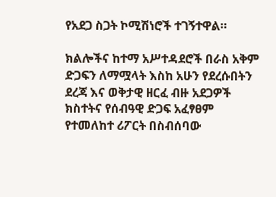የአደጋ ስጋት ኮሚሽነሮች ተገኝተዋል።

ክልሎችና ከተማ አሥተዳደሮች በራስ አቅም ድጋፍን ለማሟላት እስከ አሁን የደረሱበትን ደረጃ እና ወቅታዊ ዘርፈ ብዙ አደጋዎች ክስተትና የሰብዓዊ ድጋፍ አፈፃፀም የተመለከተ ሪፖርት በስብሰባው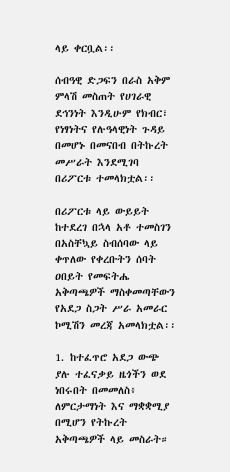ላይ ቀርቧል፡፡

ሰብዓዊ ድጋፍን በራስ አቅም ምላሽ መስጠት የሀገራዊ ደኅንነት እንዲሁም የክብር፣ የነፃነትና የሉዓላዊነት ጉዳይ በመሆኑ በመናበብ በትኩረት መሥራት እንደሚገባ በሪፖርቱ ተመላክቷል፡፡

በሪፖርቱ ላይ ውይይት ከተደረገ በኋላ አቶ ተመስገን በአስቸኳይ ስብሰባው ላይ ቀጥለው የቀረቡትን ሰባት ዐበይት የመፍትሔ አቅጣጫዎች ማስቀመጣቸውን የአደጋ ስጋት ሥራ አመራር ኮሚሽን መረጃ አመላክቷል፡፡

1. ከተፈጥሮ አደጋ ውጭ ያሉ ተፈናቃይ ዜጎችን ወደ ነበሩበት በመመለስ፥ ለምርታማነት እና ማቋቋሚያ በሚሆን የትኩረት አቅጣጫዎች ላይ መስራት።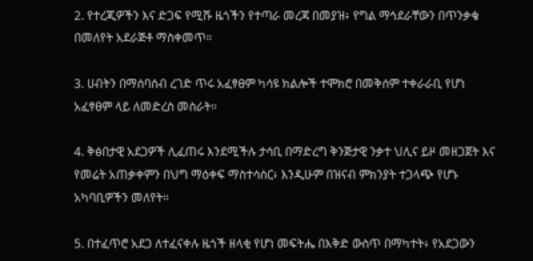2. የተረጂዎችን እና ድጋፍ የሚሹ ዜጎችን የተጣራ መረጃ በመያዝ፥ የግል ማኅደራቸውን በጥንቃቄ በመለየት አደራጅቶ ማስቀመጥ።

3. ሀብትን በማሰባሰብ ረገድ ጥሩ አፈፃፀም ካሳዩ ክልሎች ተሞክሮ በመቅሰም ተቀራራቢ የሆነ አፈፃፀም ላይ ለመድረስ መስራት።

4. ቅፅበታዊ አደጋዎች ሊፈጠሩ እንደሚችሉ ታሳቢ በማድረግ ቅንጅታዊ ንቃተ ህሊና ይዞ መዘጋጀት እና የመሬት አጠቃቀምን በህግ ማዕቀፍ ማስተሳሰር፥ እንዲሁም በዝናብ ምክንያት ተጋላጭ የሆኑ አካባቢዎችን መለየት።

5. በተፈጥሮ አደጋ ለተፈናቀሉ ዜጎች ዘላቂ የሆነ መፍትሔ በእቅድ ውስጥ በማካተት፥ የአደጋውን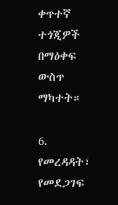ቀጥተኛ ተጎጂዎች በማዕቀፍ ውስጥ ማካተት።

6. የመረዳዳት፣ የመደጋገፍ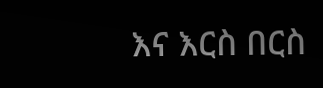እና እርስ በርስ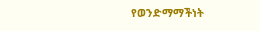የወንድማማችነት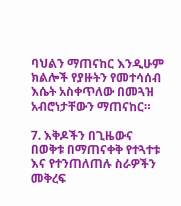ባህልን ማጠናከር እንዲሁም ክልሎች የያዙትን የመተሳሰብ እሴት አስቀጥለው በመጓዝ አብሮነታቸውን ማጠናከር።

7. እቅዶችን በጊዜውና በወቅቱ በማጠናቀቅ የተጓተቱ እና የተንጠለጠሉ ስራዎችን መቅረፍ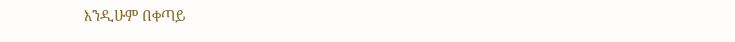እንዲሁም በቀጣይ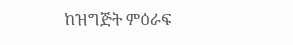ከዝግጅት ምዕራፍ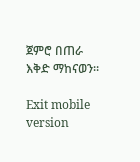ጀምሮ በጠራ እቅድ ማከናወን።

Exit mobile version